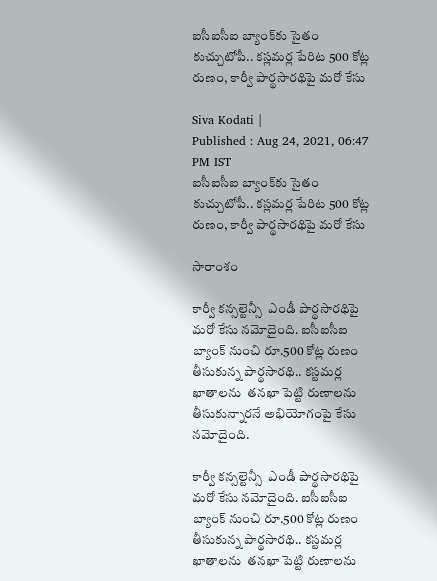ఐసీఐసీఐ బ్యాంక్‌కు సైతం కుచ్చుటోపీ.. కస్లమర్ల పేరిట 500 కోట్ల రుణం, కార్వీ పార్థసారథిపై మరో కేసు

Siva Kodati |
Published : Aug 24, 2021, 06:47 PM IST
ఐసీఐసీఐ బ్యాంక్‌కు సైతం కుచ్చుటోపీ.. కస్లమర్ల పేరిట 500 కోట్ల రుణం, కార్వీ పార్థసారథిపై మరో కేసు

సారాంశం

కార్వీ కన్సల్టెన్సీ  ఎండీ పార్థసారథిపై మరో కేసు నమోదైంది. ఐసీఐసీఐ బ్యాంక్ నుంచి రూ.500 కోట్ల రుణం తీసుకున్న పార్థసారథి.. కస్టమర్ల ఖాతాలను  తనఖా పెట్టి రుణాలను తీసుకున్నారనే అభియోగంపై కేసు నమోదైంది.

కార్వీ కన్సల్టెన్సీ  ఎండీ పార్థసారథిపై మరో కేసు నమోదైంది. ఐసీఐసీఐ బ్యాంక్ నుంచి రూ.500 కోట్ల రుణం తీసుకున్న పార్థసారథి.. కస్టమర్ల ఖాతాలను  తనఖా పెట్టి రుణాలను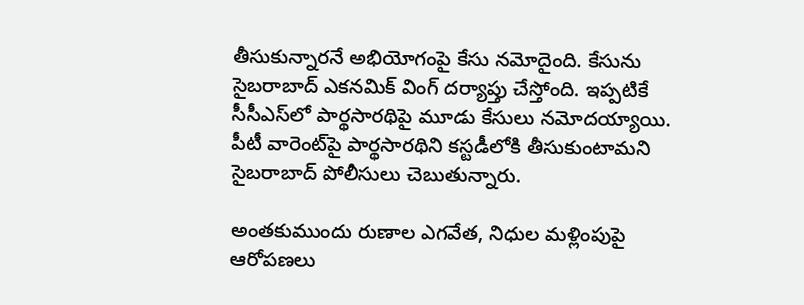తీసుకున్నారనే అభియోగంపై కేసు నమోదైంది. కేసును సైబరాబాద్ ఎకనమిక్ వింగ్ దర్యాప్తు చేస్తోంది. ఇప్పటికే సీసీఎస్‌లో పార్థసారథిపై మూడు కేసులు నమోదయ్యాయి. పీటీ వారెంట్‌పై పార్థసారథిని కస్టడీలోకి తీసుకుంటామని సైబరాబాద్ పోలీసులు చెబుతున్నారు.

అంతకుముందు రుణాల ఎగవేత, నిధుల మళ్లింపుపై ఆరోపణలు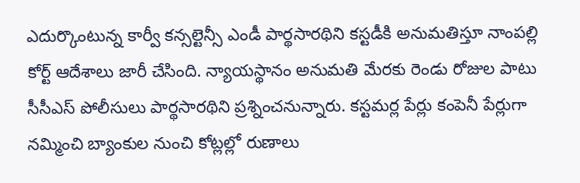ఎదుర్కొంటున్న కార్వీ కన్సల్టెన్సీ ఎండీ పార్థసారథిని కస్టడీకి అనుమతిస్తూ నాంపల్లి కోర్ట్ ఆదేశాలు జారీ చేసింది. న్యాయస్థానం అనుమతి మేరకు రెండు రోజుల పాటు సీసీఎస్ పోలీసులు పార్థసారథిని ప్రశ్నించనున్నారు. కస్టమర్ల పేర్లు కంపెనీ పేర్లుగా నమ్మించి బ్యాంకుల నుంచి కోట్లల్లో రుణాలు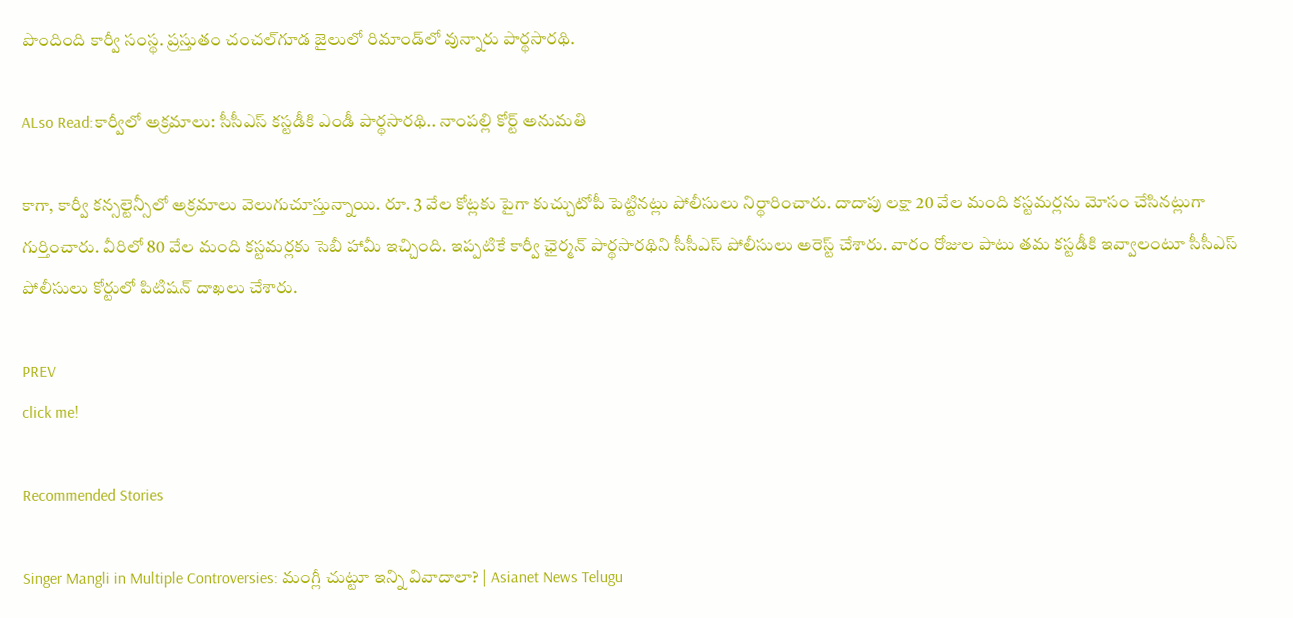పొందింది కార్వీ సంస్థ. ప్రస్తుతం చంచల్‌గూడ జైలులో రిమాండ్‌లో వున్నారు పార్థసారథి.

ALso Read:కార్వీలో అక్రమాలు: సీసీఎస్ కస్టడీకి ఎండీ పార్థసారథి.. నాంపల్లి కోర్ట్ అనుమతి

కాగా, కార్వీ కన్సల్టెన్సీలో అక్రమాలు వెలుగుచూస్తున్నాయి. రూ. 3 వేల కోట్లకు పైగా కుచ్చుటోపీ పెట్టినట్లు పోలీసులు నిర్థారించారు. దాదాపు లక్షా 20 వేల మంది కస్టమర్లను మోసం చేసినట్లుగా గుర్తించారు. వీరిలో 80 వేల మంది కస్టమర్లకు సెబీ హామీ ఇచ్చింది. ఇప్పటికే కార్వీ ఛైర్మన్ పార్థసారథిని సీసీఎస్ పోలీసులు అరెస్ట్ చేశారు. వారం రోజుల పాటు తమ కస్టడీకి ఇవ్వాలంటూ సీసీఎస్  పోలీసులు కోర్టులో పిటిషన్ దాఖలు చేశారు.

PREV
click me!

Recommended Stories

Singer Mangli in Multiple Controversies: మంగ్లీ చుట్టూ ఇన్ని వివాదాలా? | Asianet News Telugu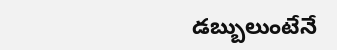డబ్బులుంటేనే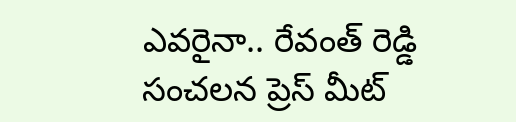ఎవరైనా.. రేవంత్ రెడ్డి సంచలన ప్రెస్ మీట్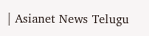| Asianet News Telugu